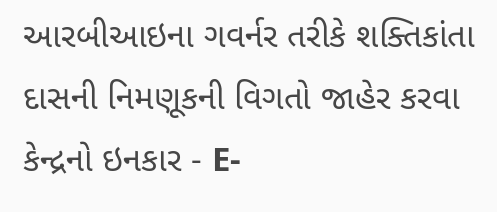આરબીઆઇના ગવર્નર તરીકે શક્તિકાંતા દાસની નિમણૂકની વિગતો જાહેર કરવા કેન્દ્રનો ઇનકાર - E-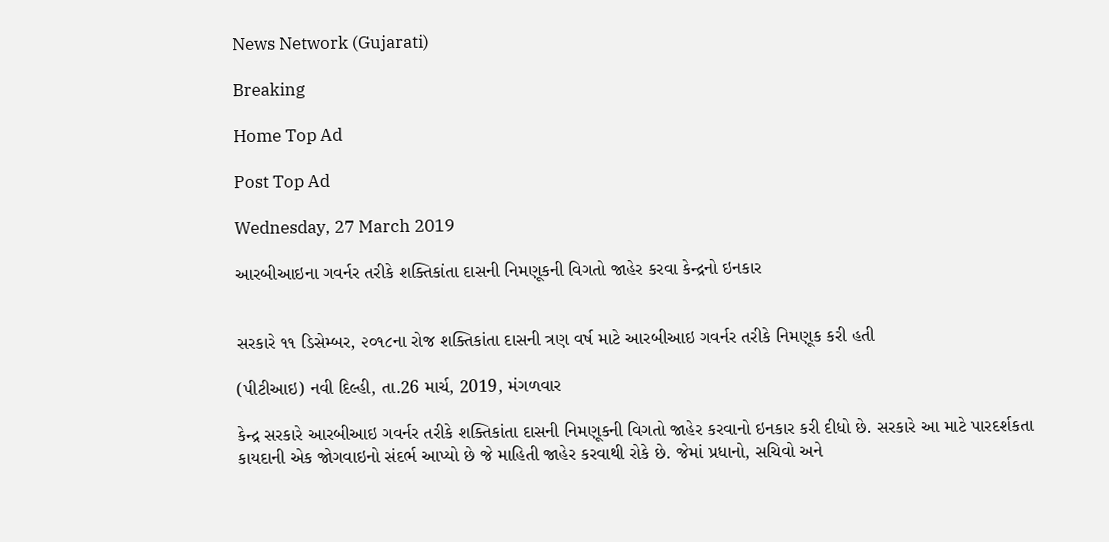News Network (Gujarati)

Breaking

Home Top Ad

Post Top Ad

Wednesday, 27 March 2019

આરબીઆઇના ગવર્નર તરીકે શક્તિકાંતા દાસની નિમણૂકની વિગતો જાહેર કરવા કેન્દ્રનો ઇનકાર


સરકારે ૧૧ ડિસેમ્બર, ૨૦૧૮ના રોજ શક્તિકાંતા દાસની ત્રણ વર્ષ માટે આરબીઆઇ ગવર્નર તરીકે નિમણૂક કરી હતી

(પીટીઆઇ) નવી દિલ્હી, તા.26 માર્ચ, 2019, મંગળવાર

કેન્દ્ર સરકારે આરબીઆઇ ગવર્નર તરીકે શક્તિકાંતા દાસની નિમણૂકની વિગતો જાહેર કરવાનો ઇનકાર કરી દીધો છે. સરકારે આ માટે પારદર્શકતા કાયદાની એક જોગવાઇનો સંદર્ભ આપ્યો છે જે માહિતી જાહેર કરવાથી રોકે છે. જેમાં પ્રધાનો, સચિવો અને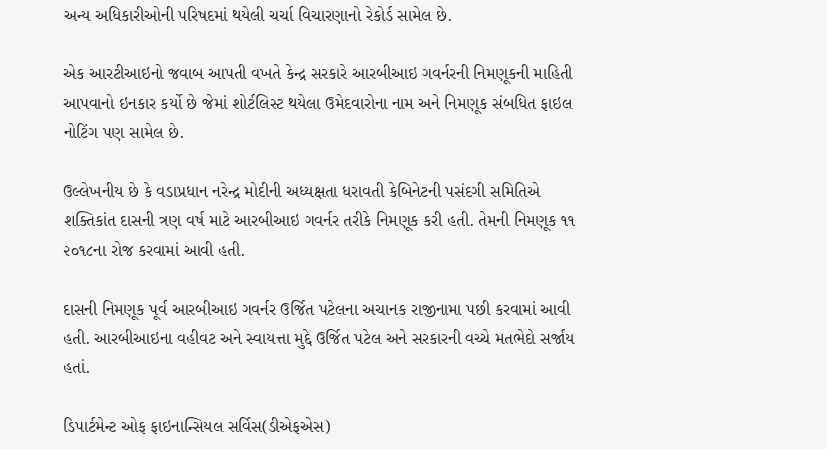અન્ય અધિકારીઓની પરિષદમાં થયેલી ચર્ચા વિચારણાનો રેકોર્ડ સામેલ છે.

એક આરટીઆઇનો જવાબ આપતી વખતે કેન્દ્ર સરકારે આરબીઆઇ ગવર્નરની નિમણૂકની માહિતી આપવાનો ઇનકાર કર્યો છે જેમાં શોર્ટલિસ્ટ થયેલા ઉમેદવારોના નામ અને નિમણૂક સંબધિત ફાઇલ નોટિંગ પણ સામેલ છે.

ઉલ્લેખનીય છે કે વડાપ્રધાન નરેન્દ્ર મોદીની અધ્યક્ષતા ધરાવતી કેબિનેટની પસંદગી સમિતિએ શક્તિકાંત દાસની ત્રણ વર્ષ માટે આરબીઆઇ ગવર્નર તરીકે નિમણૂક કરી હતી. તેમની નિમણૂક ૧૧ ૨૦૧૮ના રોજ કરવામાં આવી હતી.

દાસની નિમણૂક પૂર્વ આરબીઆઇ ગવર્નર ઉર્જિત પટેલના અચાનક રાજીનામા પછી કરવામાં આવી હતી. આરબીઆઇના વહીવટ અને સ્વાયત્તા મુદ્દે ઉર્જિત પટેલ અને સરકારની વચ્ચે મતભેદો સર્જાય હતાં.

ડિપાર્ટમેન્ટ ઓફ ફાઇનાન્સિયલ સર્વિસ(ડીએફએસ)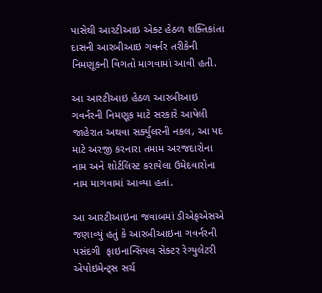પાસેથી આરટીઆઇ એક્ટ હેઠળ શક્તિકાંતા દાસની આરબીઆઇ ગવર્નર તરીકેની નિમણૂકની વિગતો માગવામાં આવી હતી.

આ આરટીઆઇ હેઠળ આરબીઆઇ ગવર્નરની નિમણૂક માટે સરકારે આપેલી જાહેરાત અથવા સર્ક્યુલરની નકલ, આ પદ માટે અરજી કરનારા તમામ અરજદારોના નામ અને શોર્ટલિસ્ટ કરાયેલા ઉમેદવારોના નામ માગવામાં આવ્યા હતાં.

આ આરટીઆઇના જવાબમાં ડીએફએસએ જણાવ્યું હતું કે આરબીઆઇના ગવર્નરની પસંદગી  ફાઇનાન્સિયલ સેક્ટર રેગ્યુલેટરી એપોઇમેન્ટ્સ સર્ચ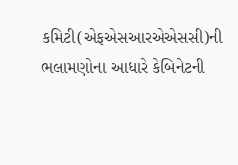કમિટી(એફએસઆરએએસસી)ની ભલામણોના આધારે કેબિનેટની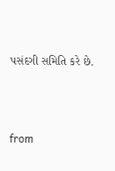પસંદગી સમિતિ કરે છે.



from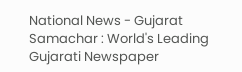National News - Gujarat Samachar : World's Leading Gujarati Newspaper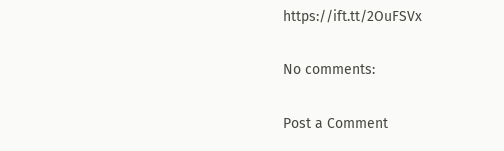https://ift.tt/2OuFSVx

No comments:

Post a Comment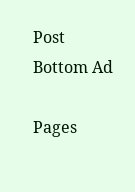Post Bottom Ad

Pages